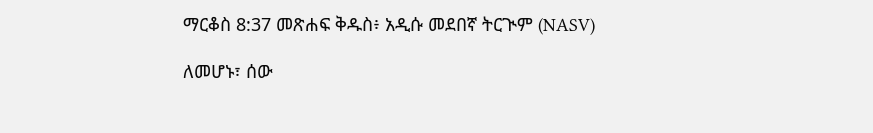ማርቆስ 8:37 መጽሐፍ ቅዱስ፥ አዲሱ መደበኛ ትርጒም (NASV)

ለመሆኑ፣ ሰው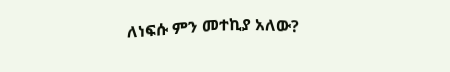ለነፍሱ ምን መተኪያ አለው?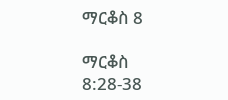ማርቆስ 8

ማርቆስ 8:28-38